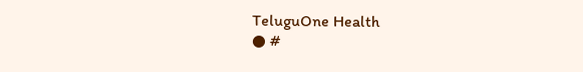TeluguOne Health
● #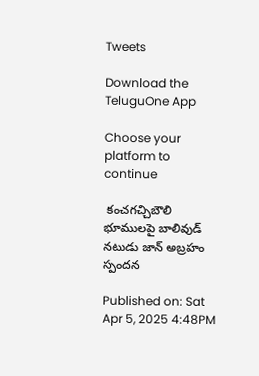Tweets

Download the TeluguOne App

Choose your platform to continue

 కంచగచ్చిబౌలి భూములపై బాలివుడ్ నటుడు జాన్ అబ్రహం స్పందన

Published on: Sat Apr 5, 2025 4:48PM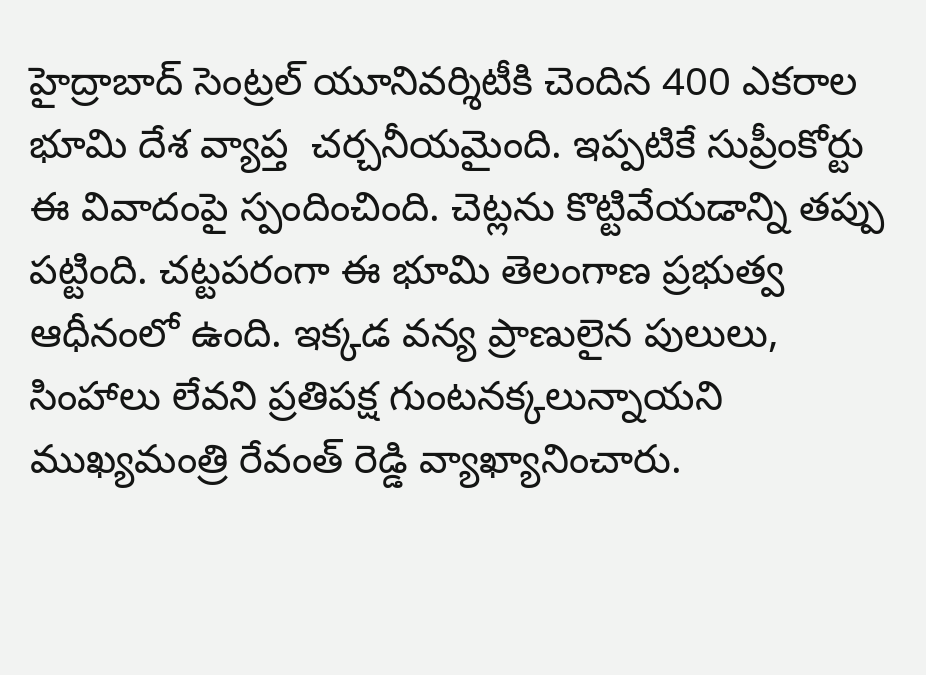హైద్రాబాద్ సెంట్రల్ యూనివర్శిటీకి చెందిన 400 ఎకరాల భూమి దేశ వ్యాప్త  చర్చనీయమైంది. ఇప్పటికే సుప్రీంకోర్టు ఈ వివాదంపై స్పందించింది. చెట్లను కొట్టివేయడాన్ని తప్పు పట్టింది. చట్టపరంగా ఈ భూమి తెలంగాణ ప్రభుత్వ ఆధీనంలో ఉంది. ఇక్కడ వన్య ప్రాణులైన పులులు, సింహాలు లేవని ప్రతిపక్ష గుంటనక్కలున్నాయని ముఖ్యమంత్రి రేవంత్ రెడ్డి వ్యాఖ్యానించారు.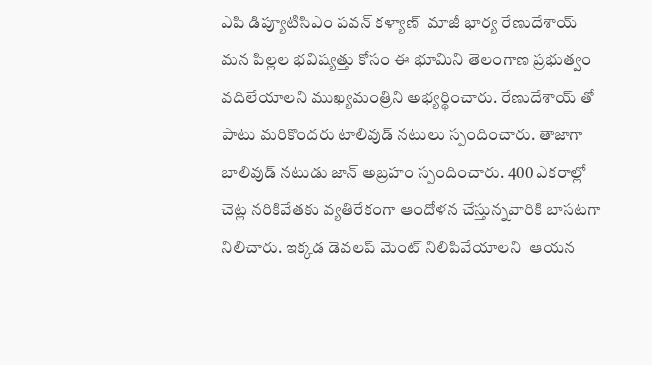ఎపి డిప్యూటిసిఎం పవన్ కళ్యాణ్  మాజీ భార్య రేణుదేశాయ్ మన పిల్లల భవిష్యత్తు కోసం ఈ భూమిని తెలంగాణ ప్రభుత్వం వదిలేయాలని ముఖ్యమంత్రిని అభ్యర్థించారు. రేణుదేశాయ్ తో పాటు మరికొందరు టాలివుడ్ నటులు స్పందించారు. తాజాగా బాలివుడ్ నటుడు జాన్ అబ్రహం స్పందించారు. 400 ఎకరాల్లో చెట్ల నరికివేతకు వ్యతిరేకంగా ఆందోళన చేస్తున్నవారికి బాసటగా నిలిచారు. ఇక్కడ డెవలప్ మెంట్ నిలిపివేయాలని  ఆయన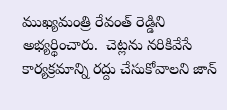ముఖ్యమంత్రి రేవంత్ రెడ్డిని అభ్యర్థించారు.  చెట్లను నరికివేసే కార్యక్రమాన్ని రద్దు చేసుకోవాలని జాన్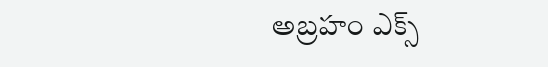అబ్రహం ఎక్స్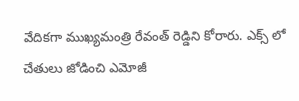వేదికగా ముఖ్యమంత్రి రేవంత్ రెడ్డిని కోరారు. ఎక్స్ లో చేతులు జోడించి ఎమోజీ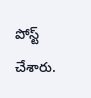పోస్ట్ చేశారు.